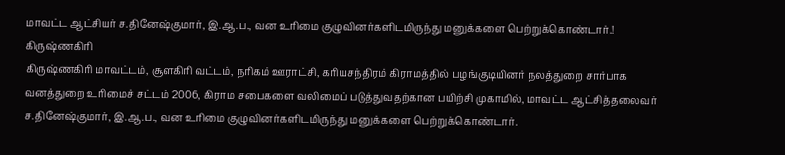மாவட்ட ஆட்சியர் ச.தினேஷ்குமார், இ.ஆ.ப., வன உரிமை குழுவினர்களிடமிருந்து மனுக்களை பெற்றுக்கொண்டார்.!
கிருஷ்ணகிரி
கிருஷ்ணகிரி மாவட்டம், சூளகிரி வட்டம், நரிகம் ஊராட்சி, கரியசந்திரம் கிராமத்தில் பழங்குடியினர் நலத்துறை சார்பாக வனத்துறை உரிமைச் சட்டம் 2006, கிராம சபைகளை வலிமைப் படுத்துவதற்கான பயிற்சி முகாமில், மாவட்ட ஆட்சித்தலைவர் ச.தினேஷ்குமார், இ.ஆ.ப., வன உரிமை குழுவினர்களிடமிருந்து மனுக்களை பெற்றுக்கொண்டார்.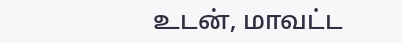உடன், மாவட்ட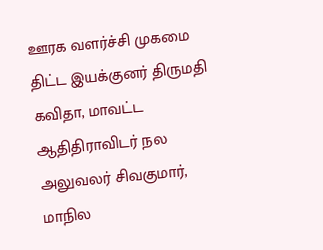ஊரக வளர்ச்சி முகமை திட்ட இயக்குனர் திருமதி கவிதா, மாவட்ட ஆதிதிராவிடர் நல அலுவலர் சிவகுமார், மாநில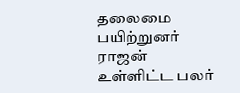தலைமை பயிற்றுனர் ராஜன் உள்ளிட்ட பலர்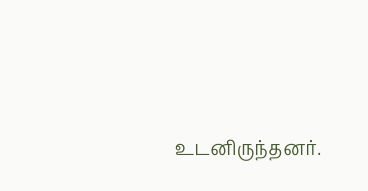உடனிருந்தனர்.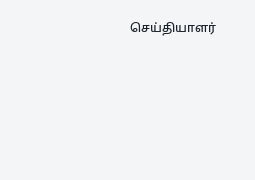செய்தியாளர்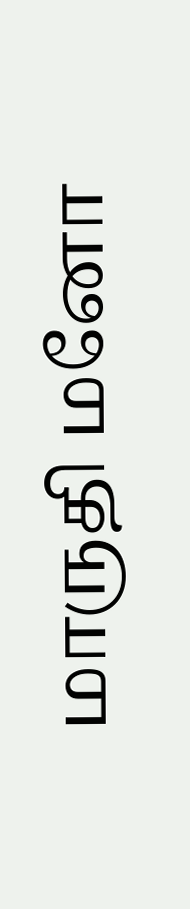மாருதி மனோ